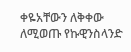ቀዬአቸውን ለቅቀው ለሚወጡ የኩዊንስላንድ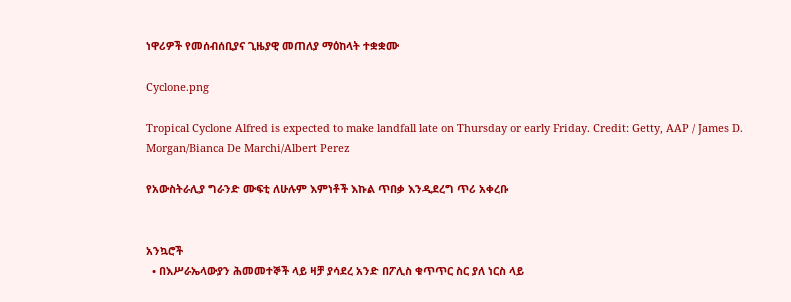ነዋሪዎች የመሰብሰቢያና ጊዜያዊ መጠለያ ማዕከላት ተቋቋሙ

Cyclone.png

Tropical Cyclone Alfred is expected to make landfall late on Thursday or early Friday. Credit: Getty, AAP / James D. Morgan/Bianca De Marchi/Albert Perez

የአውስትራሊያ ግራንድ ሙፍቲ ለሁሉም እምነቶች እኩል ጥበቃ እንዲደረግ ጥሪ አቀረቡ


አንኳሮች
  • በእሥራኤላውያን ሕመመተኞች ላይ ዛቻ ያሳደረ አንድ በፖሊስ ቁጥጥር ስር ያለ ነርስ ላይ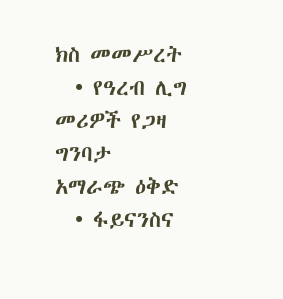ክስ መመሥረት
  • የዓረብ ሊግ መሪዎች የጋዛ ግንባታ አማራጭ ዕቅድ
  • ፋይናንስና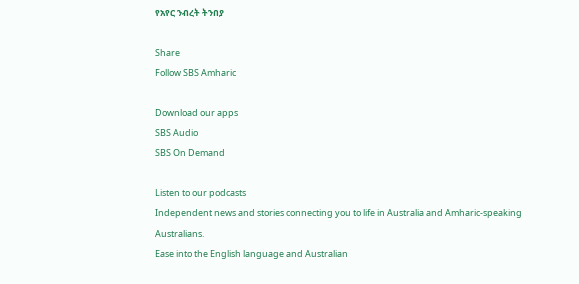የአየር ንብረት ትንበያ

Share
Follow SBS Amharic

Download our apps
SBS Audio
SBS On Demand

Listen to our podcasts
Independent news and stories connecting you to life in Australia and Amharic-speaking Australians.
Ease into the English language and Australian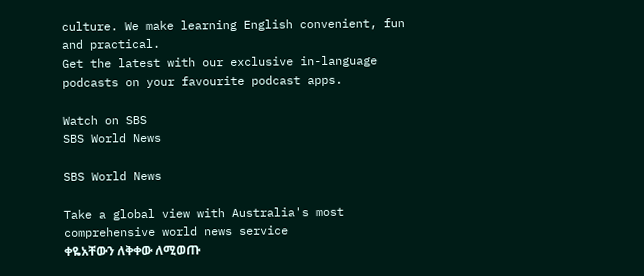culture. We make learning English convenient, fun and practical.
Get the latest with our exclusive in-language podcasts on your favourite podcast apps.

Watch on SBS
SBS World News

SBS World News

Take a global view with Australia's most comprehensive world news service
ቀዬአቸውን ለቅቀው ለሚወጡ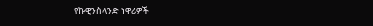የኩዊንስላንድ ነዋሪዎች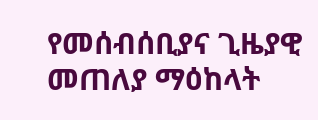የመሰብሰቢያና ጊዜያዊ መጠለያ ማዕከላት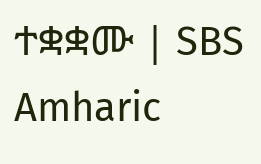ተቋቋሙ | SBS Amharic